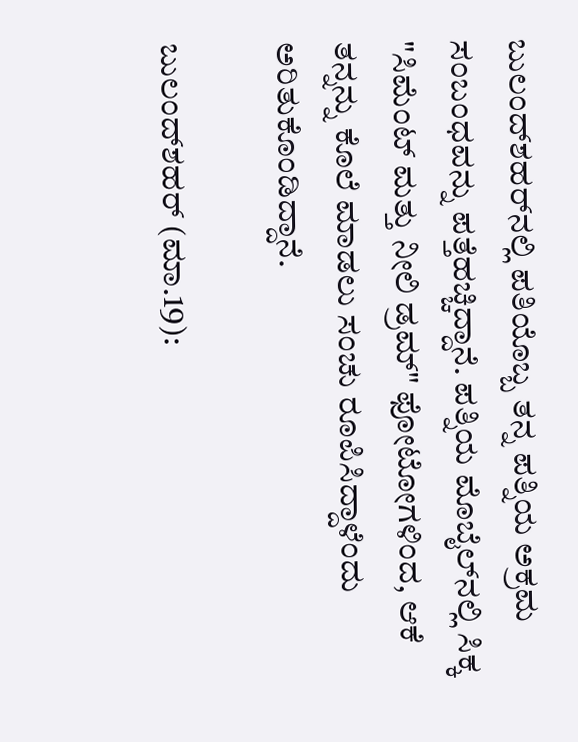ಬುಲಂದ್‌ಶಹರ್‌ನಲ್ಲಿ ಪತಿಯೊಬ್ಬ ತನ್ನ ಪತ್ನಿಯ ಅಕ್ರಮ ಸಂಬಂಧವನ್ನು ಪತ್ತೆಹಚ್ಚಿದ್ದಾನೆ. ಪತ್ನಿಯ ಮೊಬೈಲ್‌ನಲ್ಲಿ ಸಿಕ್ಕ "ಸಿಮೆಂಟ್ ಮತ್ತು ನೀಲಿ ಡ್ರಮ್" ಫೋಟೋಗಳಿಂದ, ಆಕೆ ತನ್ನನ್ನು ಕೊಲೆ ಮಾಡಲು ಸಂಚು ರೂಪಿಸಿದ್ದಾಳೆಂದು ಅರಿತುಕೊಂಡಿದ್ದಾನೆ.

ಬುಲಂದ್‌ಶಹರ್ (ಮಾ.19):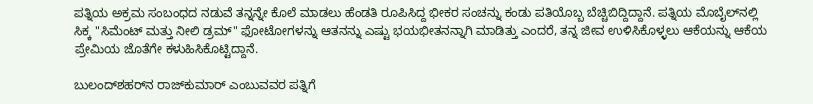ಪತ್ನಿಯ ಅಕ್ರಮ ಸಂಬಂಧದ ನಡುವೆ ತನ್ನನ್ನೇ ಕೊಲೆ ಮಾಡಲು ಹೆಂಡತಿ ರೂಪಿಸಿದ್ದ ಭೀಕರ ಸಂಚನ್ನು ಕಂಡು ಪತಿಯೊಬ್ಬ ಬೆಚ್ಚಿಬಿದ್ದಿದ್ದಾನೆ. ಪತ್ನಿಯ ಮೊಬೈಲ್‌ನಲ್ಲಿ ಸಿಕ್ಕ "ಸಿಮೆಂಟ್ ಮತ್ತು ನೀಲಿ ಡ್ರಮ್" ಫೋಟೋಗಳನ್ನು ಆತನನ್ನು ಎಷ್ಟು ಭಯಭೀತನನ್ನಾಗಿ ಮಾಡಿತ್ತು ಎಂದರೆ, ತನ್ನ ಜೀವ ಉಳಿಸಿಕೊಳ್ಳಲು ಆಕೆಯನ್ನು ಆಕೆಯ ಪ್ರೇಮಿಯ ಜೊತೆಗೇ ಕಳುಹಿಸಿಕೊಟ್ಟಿದ್ದಾನೆ.

ಬುಲಂದ್‌ಶಹರ್‌ನ ರಾಜ್‌ಕುಮಾರ್ ಎಂಬುವವರ ಪತ್ನಿಗೆ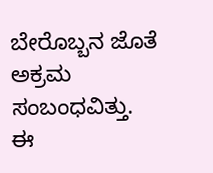ಬೇರೊಬ್ಬನ ಜೊತೆ ಅಕ್ರಮ ಸಂಬಂಧವಿತ್ತು. ಈ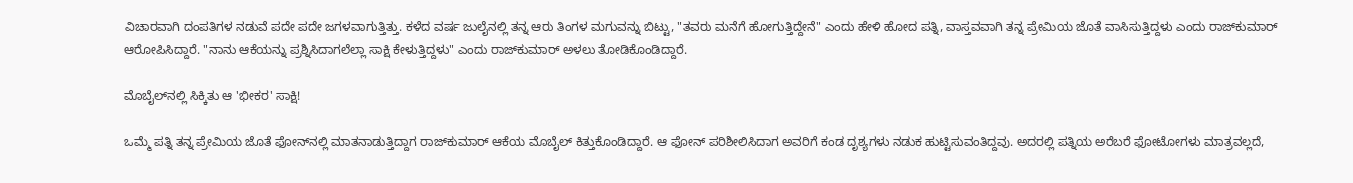ವಿಚಾರವಾಗಿ ದಂಪತಿಗಳ ನಡುವೆ ಪದೇ ಪದೇ ಜಗಳವಾಗುತ್ತಿತ್ತು. ಕಳೆದ ವರ್ಷ ಜುಲೈನಲ್ಲಿ ತನ್ನ ಆರು ತಿಂಗಳ ಮಗುವನ್ನು ಬಿಟ್ಟು, "ತವರು ಮನೆಗೆ ಹೋಗುತ್ತಿದ್ದೇನೆ" ಎಂದು ಹೇಳಿ ಹೋದ ಪತ್ನಿ, ವಾಸ್ತವವಾಗಿ ತನ್ನ ಪ್ರೇಮಿಯ ಜೊತೆ ವಾಸಿಸುತ್ತಿದ್ದಳು ಎಂದು ರಾಜ್‌ಕುಮಾರ್ ಆರೋಪಿಸಿದ್ದಾರೆ. "ನಾನು ಆಕೆಯನ್ನು ಪ್ರಶ್ನಿಸಿದಾಗಲೆಲ್ಲಾ ಸಾಕ್ಷಿ ಕೇಳುತ್ತಿದ್ದಳು" ಎಂದು ರಾಜ್‌ಕುಮಾರ್ ಅಳಲು ತೋಡಿಕೊಂಡಿದ್ದಾರೆ.

ಮೊಬೈಲ್‌ನಲ್ಲಿ ಸಿಕ್ಕಿತು ಆ 'ಭೀಕರ' ಸಾಕ್ಷಿ!

ಒಮ್ಮೆ ಪತ್ನಿ ತನ್ನ ಪ್ರೇಮಿಯ ಜೊತೆ ಫೋನ್‌ನಲ್ಲಿ ಮಾತನಾಡುತ್ತಿದ್ದಾಗ ರಾಜ್‌ಕುಮಾರ್ ಆಕೆಯ ಮೊಬೈಲ್ ಕಿತ್ತುಕೊಂಡಿದ್ದಾರೆ. ಆ ಫೋನ್ ಪರಿಶೀಲಿಸಿದಾಗ ಅವರಿಗೆ ಕಂಡ ದೃಶ್ಯಗಳು ನಡುಕ ಹುಟ್ಟಿಸುವಂತಿದ್ದವು. ಅದರಲ್ಲಿ ಪತ್ನಿಯ ಅರೆಬರೆ ಫೋಟೋಗಳು ಮಾತ್ರವಲ್ಲದೆ,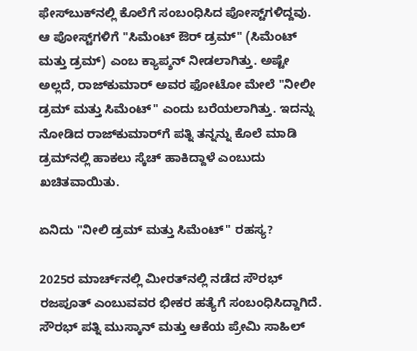ಫೇಸ್‌ಬುಕ್‌ನಲ್ಲಿ ಕೊಲೆಗೆ ಸಂಬಂಧಿಸಿದ ಪೋಸ್ಟ್‌ಗಳಿದ್ದವು. ಆ ಪೋಸ್ಟ್‌ಗಳಿಗೆ "ಸಿಮೆಂಟ್ ಔರ್ ಡ್ರಮ್" (ಸಿಮೆಂಟ್ ಮತ್ತು ಡ್ರಮ್) ಎಂಬ ಕ್ಯಾಪ್ಶನ್ ನೀಡಲಾಗಿತ್ತು. ಅಷ್ಟೇ ಅಲ್ಲದೆ, ರಾಜ್‌ಕುಮಾರ್ ಅವರ ಫೋಟೋ ಮೇಲೆ "ನೀಲೀ ಡ್ರಮ್ ಮತ್ತು ಸಿಮೆಂಟ್" ಎಂದು ಬರೆಯಲಾಗಿತ್ತು. ಇದನ್ನು ನೋಡಿದ ರಾಜ್‌ಕುಮಾರ್‌ಗೆ ಪತ್ನಿ ತನ್ನನ್ನು ಕೊಲೆ ಮಾಡಿ ಡ್ರಮ್‌ನಲ್ಲಿ ಹಾಕಲು ಸ್ಕೆಚ್ ಹಾಕಿದ್ದಾಳೆ ಎಂಬುದು ಖಚಿತವಾಯಿತು.

ಏನಿದು "ನೀಲಿ ಡ್ರಮ್ ಮತ್ತು ಸಿಮೆಂಟ್" ರಹಸ್ಯ?

2025ರ ಮಾರ್ಚ್‌ನಲ್ಲಿ ಮೀರತ್‌ನಲ್ಲಿ ನಡೆದ ಸೌರಭ್ ರಜಪೂತ್ ಎಂಬುವವರ ಭೀಕರ ಹತ್ಯೆಗೆ ಸಂಬಂಧಿಸಿದ್ದಾಗಿದೆ. ಸೌರಭ್ ಪತ್ನಿ ಮುಸ್ಕಾನ್ ಮತ್ತು ಆಕೆಯ ಪ್ರೇಮಿ ಸಾಹಿಲ್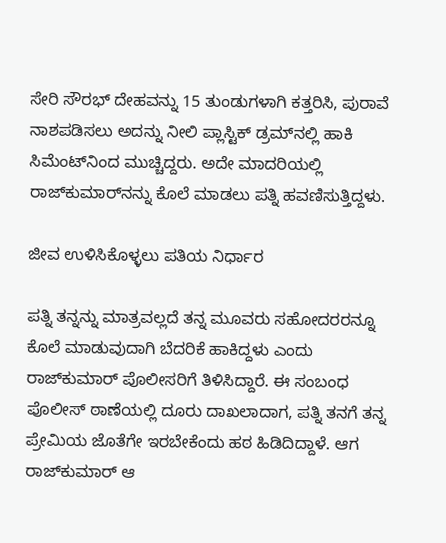ಸೇರಿ ಸೌರಭ್ ದೇಹವನ್ನು 15 ತುಂಡುಗಳಾಗಿ ಕತ್ತರಿಸಿ, ಪುರಾವೆ ನಾಶಪಡಿಸಲು ಅದನ್ನು ನೀಲಿ ಪ್ಲಾಸ್ಟಿಕ್ ಡ್ರಮ್‌ನಲ್ಲಿ ಹಾಕಿ ಸಿಮೆಂಟ್‌ನಿಂದ ಮುಚ್ಚಿದ್ದರು. ಅದೇ ಮಾದರಿಯಲ್ಲಿ ರಾಜ್‌ಕುಮಾರ್‌ನನ್ನು ಕೊಲೆ ಮಾಡಲು ಪತ್ನಿ ಹವಣಿಸುತ್ತಿದ್ದಳು.

ಜೀವ ಉಳಿಸಿಕೊಳ್ಳಲು ಪತಿಯ ನಿರ್ಧಾರ

ಪತ್ನಿ ತನ್ನನ್ನು ಮಾತ್ರವಲ್ಲದೆ ತನ್ನ ಮೂವರು ಸಹೋದರರನ್ನೂ ಕೊಲೆ ಮಾಡುವುದಾಗಿ ಬೆದರಿಕೆ ಹಾಕಿದ್ದಳು ಎಂದು ರಾಜ್‌ಕುಮಾರ್ ಪೊಲೀಸರಿಗೆ ತಿಳಿಸಿದ್ದಾರೆ. ಈ ಸಂಬಂಧ ಪೊಲೀಸ್ ಠಾಣೆಯಲ್ಲಿ ದೂರು ದಾಖಲಾದಾಗ, ಪತ್ನಿ ತನಗೆ ತನ್ನ ಪ್ರೇಮಿಯ ಜೊತೆಗೇ ಇರಬೇಕೆಂದು ಹಠ ಹಿಡಿದಿದ್ದಾಳೆ. ಆಗ ರಾಜ್‌ಕುಮಾರ್ ಆ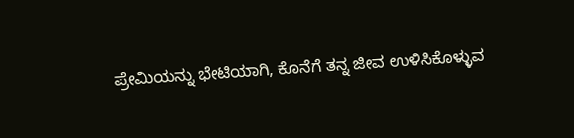ಪ್ರೇಮಿಯನ್ನು ಭೇಟಿಯಾಗಿ, ಕೊನೆಗೆ ತನ್ನ ಜೀವ ಉಳಿಸಿಕೊಳ್ಳುವ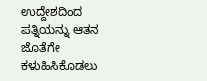ಉದ್ದೇಶದಿಂದ ಪತ್ನಿಯನ್ನು ಆತನ ಜೊತೆಗೇ ಕಳುಹಿಸಿಕೊಡಲು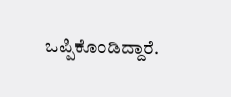ಒಪ್ಪಿಕೊಂಡಿದ್ದಾರೆ.